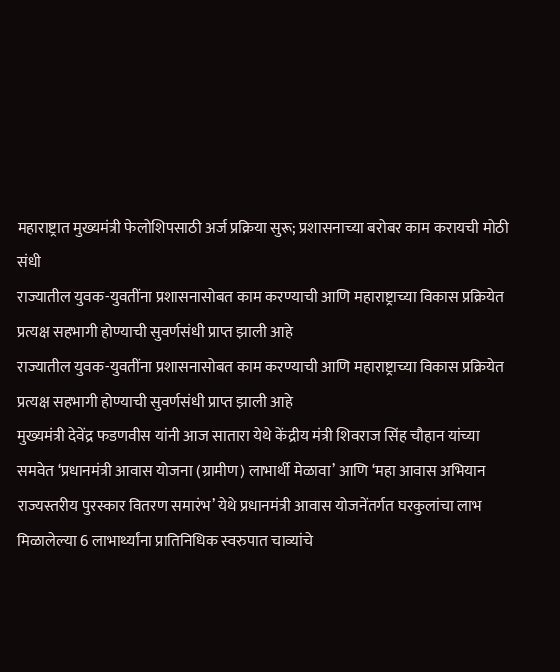महाराष्ट्रात मुख्यमंत्री फेलोशिपसाठी अर्ज प्रक्रिया सुरू; प्रशासनाच्या बरोबर काम करायची मोठी संधी
राज्यातील युवक-युवतींना प्रशासनासोबत काम करण्याची आणि महाराष्ट्राच्या विकास प्रक्रियेत प्रत्यक्ष सहभागी होण्याची सुवर्णसंधी प्राप्त झाली आहे
राज्यातील युवक-युवतींना प्रशासनासोबत काम करण्याची आणि महाराष्ट्राच्या विकास प्रक्रियेत प्रत्यक्ष सहभागी होण्याची सुवर्णसंधी प्राप्त झाली आहे
मुख्यमंत्री देवेंद्र फडणवीस यांनी आज सातारा येथे केंद्रीय मंत्री शिवराज सिंह चौहान यांच्या समवेत ‘प्रधानमंत्री आवास योजना (ग्रामीण) लाभार्थी मेळावा’ आणि ‘महा आवास अभियान राज्यस्तरीय पुरस्कार वितरण समारंभ’ येथे प्रधानमंत्री आवास योजनेंतर्गत घरकुलांचा लाभ मिळालेल्या 6 लाभार्थ्यांना प्रातिनिधिक स्वरुपात चाव्यांचे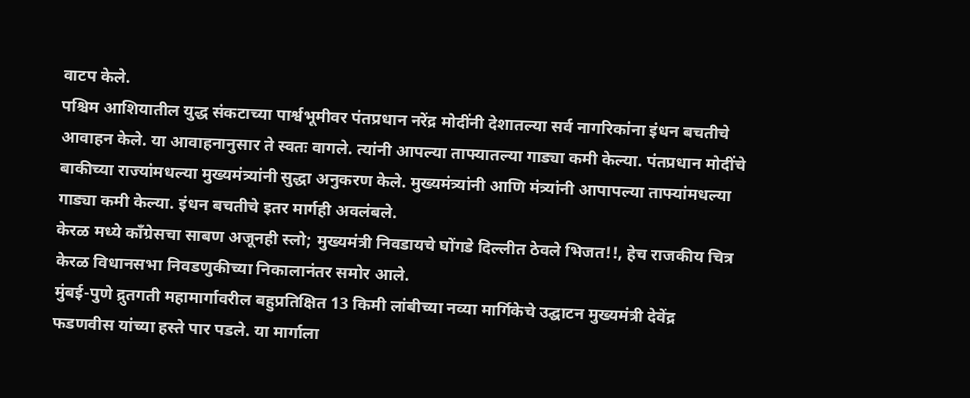वाटप केले.
पश्चिम आशियातील युद्ध संकटाच्या पार्श्वभूमीवर पंतप्रधान नरेंद्र मोदींनी देशातल्या सर्व नागरिकांना इंधन बचतीचे आवाहन केले. या आवाहनानुसार ते स्वतः वागले. त्यांनी आपल्या ताफ्यातल्या गाड्या कमी केल्या. पंतप्रधान मोदींचे बाकीच्या राज्यांमधल्या मुख्यमंत्र्यांनी सुद्धा अनुकरण केले. मुख्यमंत्र्यांनी आणि मंत्र्यांनी आपापल्या ताफ्यांमधल्या गाड्या कमी केल्या. इंधन बचतीचे इतर मार्गही अवलंबले.
केरळ मध्ये काँग्रेसचा साबण अजूनही स्लो; मुख्यमंत्री निवडायचे घोंगडे दिल्लीत ठेवले भिजत!!, हेच राजकीय चित्र केरळ विधानसभा निवडणुकीच्या निकालानंतर समोर आले.
मुंबई-पुणे द्रुतगती महामार्गावरील बहुप्रतिक्षित 13 किमी लांबीच्या नव्या मार्गिकेचे उद्घाटन मुख्यमंत्री देवेंद्र फडणवीस यांच्या हस्ते पार पडले. या मार्गाला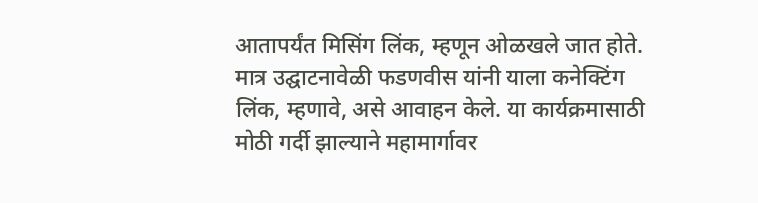आतापर्यंत मिसिंग लिंक, म्हणून ओळखले जात होते. मात्र उद्घाटनावेळी फडणवीस यांनी याला कनेक्टिंग लिंक, म्हणावे, असे आवाहन केले. या कार्यक्रमासाठी मोठी गर्दी झाल्याने महामार्गावर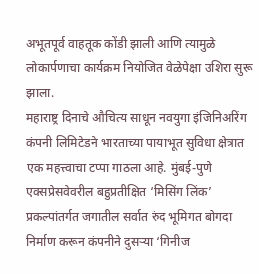अभूतपूर्व वाहतूक कोंडी झाली आणि त्यामुळे लोकार्पणाचा कार्यक्रम नियोजित वेळेपेक्षा उशिरा सुरू झाला.
महाराष्ट्र दिनाचे औचित्य साधून नवयुगा इंजिनिअरिंग कंपनी लिमिटेडने भारताच्या पायाभूत सुविधा क्षेत्रात एक महत्त्वाचा टप्पा गाठला आहे. मुंबई-पुणे एक्सप्रेसवेवरील बहुप्रतीक्षित ‘मिसिंग लिंक’ प्रकल्पांतर्गत जगातील सर्वात रुंद भूमिगत बोगदा निर्माण करून कंपनीने दुसऱ्या ‘गिनीज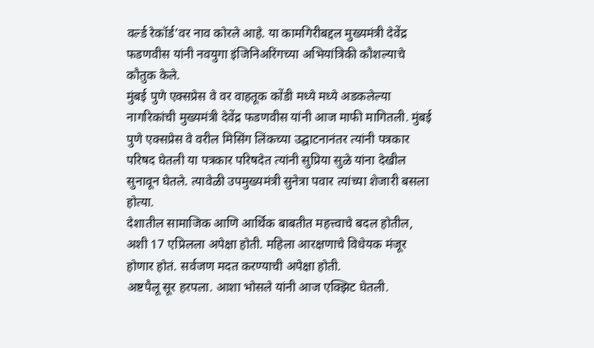वर्ल्ड रेकॉर्ड’वर नाव कोरले आहे. या कामगिरीबद्दल मुख्यमंत्री देवेंद्र फडणवीस यांनी नवयुगा इंजिनिअरिंगच्या अभियांत्रिकी कौशल्याचे कौतुक केले.
मुंबई पुणे एक्सप्रेस वे वर वाहतूक कोंडी मध्ये मध्ये अडकलेल्या नागरिकांची मुख्यमंत्री देवेंद्र फडणवीस यांनी आज माफी मागितली. मुंबई पुणे एक्सप्रेस वे वरील मिसिंग लिंकच्या उद्घाटनानंतर त्यांनी पत्रकार परिषद घेतली या पत्रकार परिषदेत त्यांनी सुप्रिया सुळे यांना देखील सुनावून घेतले. त्यावेळी उपमुख्यमंत्री सुनेत्रा पवार त्यांच्या शेजारी बसला होत्या.
देशातील सामाजिक आणि आर्थिक बाबतीत महत्त्वाचे बदल होतील, अशी 17 एप्रिलला अपेक्षा होती. महिला आरक्षणाचे विधेयक मंजूर होणार होतं. सर्वजण मदत करण्याची अपेक्षा होती.
अष्टपैलू सूर हरपला. आशा भोसले यांनी आज एक्झिट घेतली.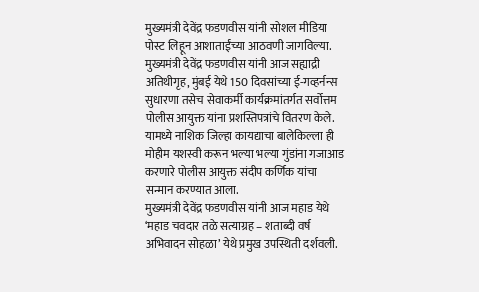मुख्यमंत्री देवेंद्र फडणवीस यांनी सोशल मीडिया पोस्ट लिहून आशाताईंच्या आठवणी जागविल्या.
मुख्यमंत्री देवेंद्र फडणवीस यांनी आज सह्याद्री अतिथीगृह, मुंबई येथे 150 दिवसांच्या ई-गव्हर्नन्स सुधारणा तसेच सेवाकर्मी कार्यक्रमांतर्गत सर्वोत्तम पोलीस आयुक्त यांना प्रशस्तिपत्रांचे वितरण केले. यामध्ये नाशिक जिल्हा कायद्याचा बालेकिल्ला ही मोहीम यशस्वी करून भल्या भल्या गुंडांना गजाआड करणारे पोलीस आयुक्त संदीप कर्णिक यांचा सन्मान करण्यात आला.
मुख्यमंत्री देवेंद्र फडणवीस यांनी आज महाड येथे ‘महाड चवदार तळे सत्याग्रह – शताब्दी वर्ष अभिवादन सोहळा’ येथे प्रमुख उपस्थिती दर्शवली.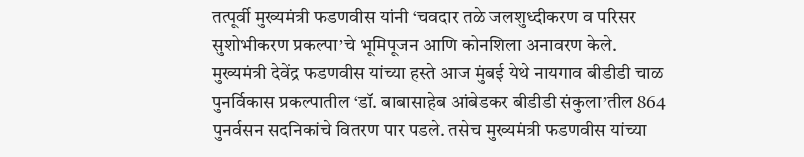तत्पूर्वी मुख्यमंत्री फडणवीस यांनी ‘चवदार तळे जलशुध्दीकरण व परिसर सुशोभीकरण प्रकल्पा’चे भूमिपूजन आणि कोनशिला अनावरण केले.
मुख्यमंत्री देवेंद्र फडणवीस यांच्या हस्ते आज मुंबई येथे नायगाव बीडीडी चाळ पुनर्विकास प्रकल्पातील ‘डॉ. बाबासाहेब आंबेडकर बीडीडी संकुला’तील 864 पुनर्वसन सदनिकांचे वितरण पार पडले. तसेच मुख्यमंत्री फडणवीस यांच्या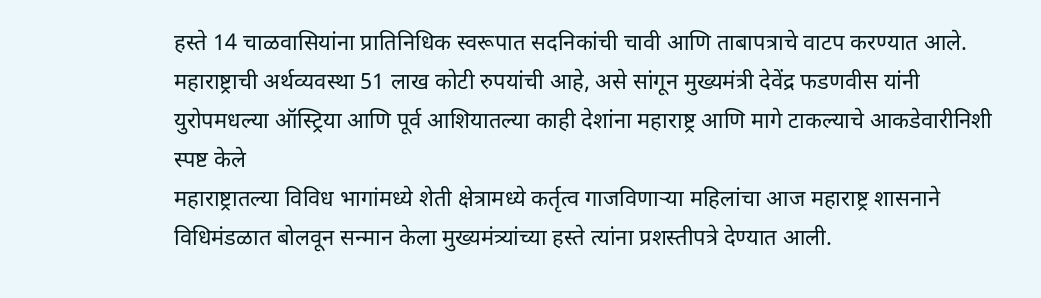हस्ते 14 चाळवासियांना प्रातिनिधिक स्वरूपात सदनिकांची चावी आणि ताबापत्राचे वाटप करण्यात आले.
महाराष्ट्राची अर्थव्यवस्था 51 लाख कोटी रुपयांची आहे, असे सांगून मुख्यमंत्री देवेंद्र फडणवीस यांनी युरोपमधल्या ऑस्ट्रिया आणि पूर्व आशियातल्या काही देशांना महाराष्ट्र आणि मागे टाकल्याचे आकडेवारीनिशी स्पष्ट केले
महाराष्ट्रातल्या विविध भागांमध्ये शेती क्षेत्रामध्ये कर्तृत्व गाजविणाऱ्या महिलांचा आज महाराष्ट्र शासनाने विधिमंडळात बोलवून सन्मान केला मुख्यमंत्र्यांच्या हस्ते त्यांना प्रशस्तीपत्रे देण्यात आली.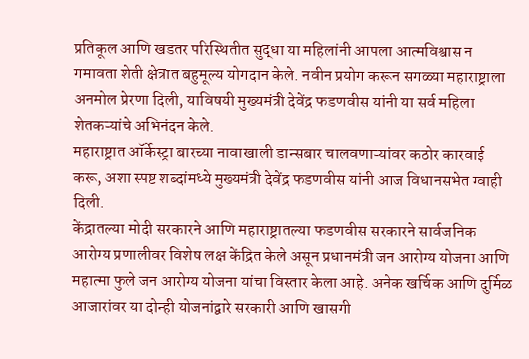प्रतिकूल आणि खडतर परिस्थितीत सुद्धा या महिलांनी आपला आत्मविश्वास न गमावता शेती क्षेत्रात बहुमूल्य योगदान केले. नवीन प्रयोग करून सगळ्या महाराष्ट्राला अनमोल प्रेरणा दिली, याविषयी मुख्यमंत्री देवेंद्र फडणवीस यांनी या सर्व महिला शेतकऱ्यांचे अभिनंदन केले.
महाराष्ट्रात ऑर्केस्ट्रा बारच्या नावाखाली डान्सबार चालवणाऱ्यांवर कठोर कारवाई करू, अशा स्पष्ट शब्दांमध्ये मुख्यमंत्री देवेंद्र फडणवीस यांनी आज विधानसभेत ग्वाही दिली.
केंद्रातल्या मोदी सरकारने आणि महाराष्ट्रातल्या फडणवीस सरकारने सार्वजनिक आरोग्य प्रणालीवर विशेष लक्ष केंद्रित केले असून प्रधानमंत्री जन आरोग्य योजना आणि महात्मा फुले जन आरोग्य योजना यांचा विस्तार केला आहे. अनेक खर्चिक आणि दुर्मिळ आजारांवर या दोन्ही योजनांद्वारे सरकारी आणि खासगी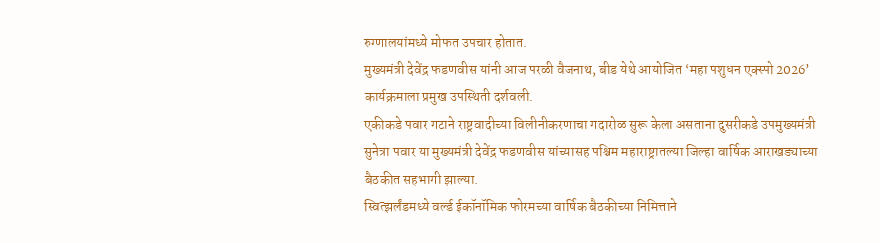रुग्णालयांमध्ये मोफत उपचार होतात.
मुख्यमंत्री देवेंद्र फडणवीस यांनी आज परळी वैजनाथ, बीड येथे आयोजित ‘महा पशुधन एक्स्पो 2026’ कार्यक्रमाला प्रमुख उपस्थिती दर्शवली.
एकीकडे पवार गटाने राष्ट्रवादीच्या विलीनीकरणाचा गदारोळ सुरू केला असताना दुसरीकडे उपमुख्यमंत्री सुनेत्रा पवार या मुख्यमंत्री देवेंद्र फडणवीस यांच्यासह पश्चिम महाराष्ट्रातल्या जिल्हा वार्षिक आराखड्याच्या बैठकीत सहभागी झाल्या.
स्वित्झर्लंडमध्ये वर्ल्ड ईकॉनॉमिक फोरमच्या वार्षिक बैठकीच्या निमित्ताने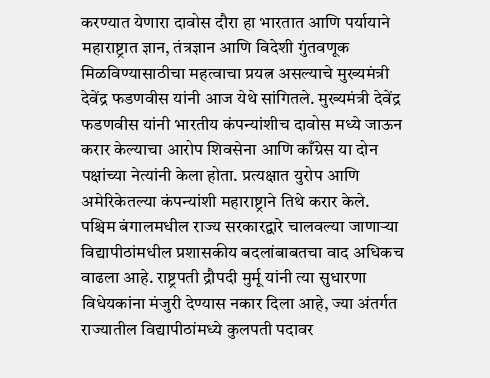करण्यात येणारा दावोस दौरा हा भारतात आणि पर्यायाने महाराष्ट्रात ज्ञान, तंत्रज्ञान आणि विदेशी गुंतवणूक मिळविण्यासाठीचा महत्वाचा प्रयत्न असल्याचे मुख्यमंत्री देवेंद्र फडणवीस यांनी आज येथे सांगितले. मुख्यमंत्री देवेंद्र फडणवीस यांनी भारतीय कंपन्यांशीच दावोस मध्ये जाऊन करार केल्याचा आरोप शिवसेना आणि काँग्रेस या दोन पक्षांच्या नेत्यांनी केला होता. प्रत्यक्षात युरोप आणि अमेरिकेतल्या कंपन्यांशी महाराष्ट्राने तिथे करार केले.
पश्चिम बंगालमधील राज्य सरकारद्वारे चालवल्या जाणाऱ्या विद्यापीठांमधील प्रशासकीय बदलांबाबतचा वाद अधिकच वाढला आहे. राष्ट्रपती द्रौपदी मुर्मू यांनी त्या सुधारणा विधेयकांना मंजुरी देण्यास नकार दिला आहे, ज्या अंतर्गत राज्यातील विद्यापीठांमध्ये कुलपती पदावर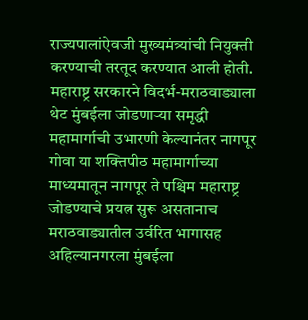राज्यपालांऐवजी मुख्यमंत्र्यांची नियुक्ती करण्याची तरतूद करण्यात आली होती.
महाराष्ट्र सरकारने विदर्भ-मराठवाड्याला थेट मुंबईला जोडणाऱ्या समृद्धी महामार्गाची उभारणी केल्यानंतर नागपूर गोवा या शक्तिपीठ महामार्गाच्या माध्यमातून नागपूर ते पश्चिम महाराष्ट्र जोडण्याचे प्रयत्न सुरू असतानाच मराठवाड्यातील उर्वरित भागासह अहिल्यानगरला मुंबईला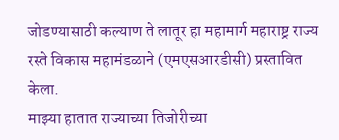जोडण्यासाठी कल्याण ते लातूर हा महामार्ग महाराष्ट्र राज्य रस्ते विकास महामंडळाने (एमएसआरडीसी) प्रस्तावित केला.
माझ्या हातात राज्याच्या तिजोरीच्या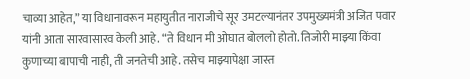चाव्या आहेत,” या विधानावरून महायुतीत नाराजीचे सूर उमटल्यानंतर उपमुख्यमंत्री अजित पवार यांनी आता सारवासारव केली आहे. “ते विधान मी ओघात बोललो होतो. तिजोरी माझ्या किंवा कुणाच्या बापाची नाही, ती जनतेची आहे. तसेच माझ्यापेक्षा जास्त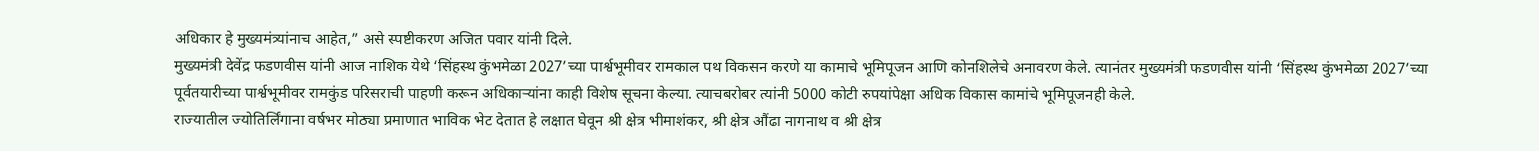अधिकार हे मुख्यमंत्र्यांनाच आहेत,” असे स्पष्टीकरण अजित पवार यांनी दिले.
मुख्यमंत्री देवेंद्र फडणवीस यांनी आज नाशिक येथे ‘सिंहस्थ कुंभमेळा 2027’च्या पार्श्वभूमीवर रामकाल पथ विकसन करणे या कामाचे भूमिपूजन आणि कोनशिलेचे अनावरण केले. त्यानंतर मुख्यमंत्री फडणवीस यांनी ‘सिंहस्थ कुंभमेळा 2027’च्या पूर्वतयारीच्या पार्श्वभूमीवर रामकुंड परिसराची पाहणी करून अधिकाऱ्यांना काही विशेष सूचना केल्या. त्याचबरोबर त्यांनी 5000 कोटी रुपयांपेक्षा अधिक विकास कामांचे भूमिपूजनही केले.
राज्यातील ज्योतिर्लिंगाना वर्षभर मोठ्या प्रमाणात भाविक भेट देतात हे लक्षात घेवून श्री क्षेत्र भीमाशंकर, श्री क्षेत्र औंढा नागनाथ व श्री क्षेत्र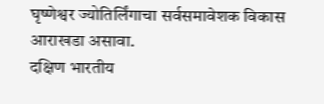घृष्णेश्वर ज्योतिर्लिंगाचा सर्वसमावेशक विकास आराखडा असावा.
दक्षिण भारतीय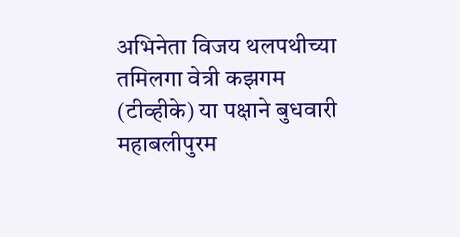अभिनेता विजय थलपथीच्या तमिलगा वेत्री कझगम (टीव्हीके) या पक्षाने बुधवारी महाबलीपुरम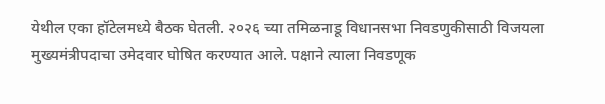येथील एका हॉटेलमध्ये बैठक घेतली. २०२६ च्या तमिळनाडू विधानसभा निवडणुकीसाठी विजयला मुख्यमंत्रीपदाचा उमेदवार घोषित करण्यात आले. पक्षाने त्याला निवडणूक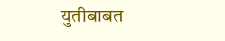युतीबाबत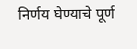निर्णय घेण्याचे पूर्ण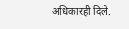अधिकारही दिले.